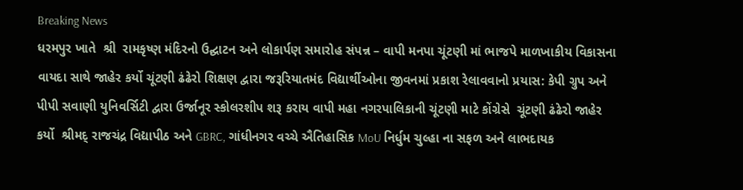Breaking News
ધરમપુર ખાતે  શ્રી  રામકૃષ્ણ મંદિરનો ઉદ્ઘાટન અને લોકાર્પણ સમારોહ સંપન્ન – વાપી મનપા ચૂંટણી માં ભાજપે માળખાકીય વિકાસના વાયદા સાથે જાહેર કર્યો ચૂંટણી ઢંઢેરો શિક્ષણ દ્વારા જરૂરિયાતમંદ વિદ્યાર્થીઓના જીવનમાં પ્રકાશ રેલાવવાનો પ્રયાસ: કેપી ગ્રુપ અને પીપી સવાણી યુનિવર્સિટી દ્વારા ઉર્જાનૂર સ્કોલરશીપ શરૂ કરાય વાપી મહા નગરપાલિકાની ચૂંટણી માટે કોંગ્રેસે  ચૂંટણી ઢંઢેરો જાહેર કર્યો  શ્રીમદ્ રાજચંદ્ર વિદ્યાપીઠ અને GBRC, ગાંધીનગર વચ્ચે ઐતિહાસિક MoU નિર્ધુમ ચુલ્હા ના સફળ અને લાભદાયક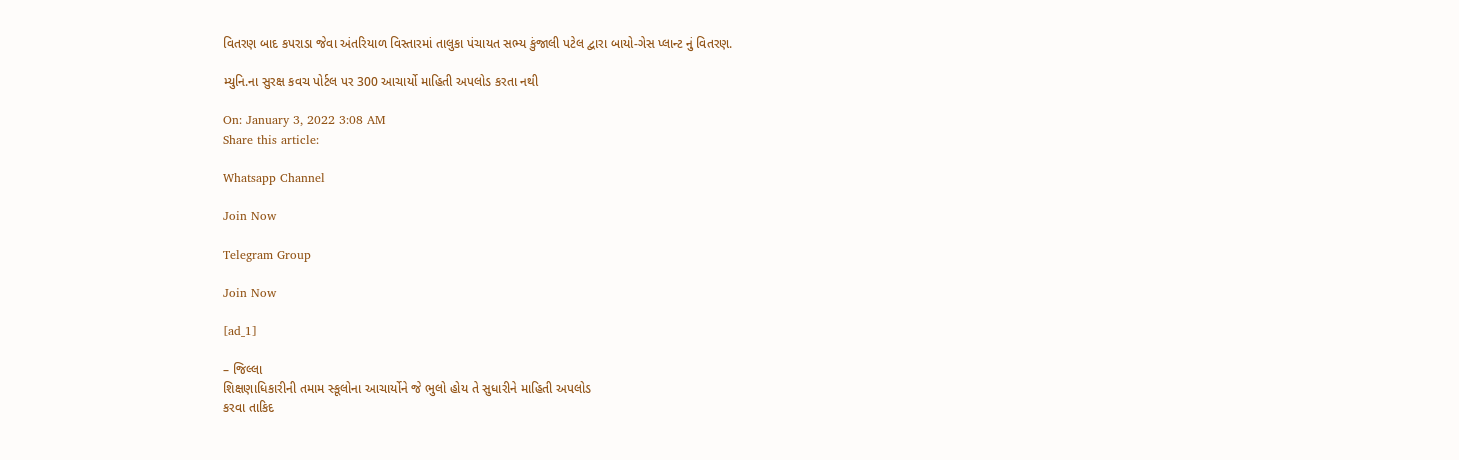વિતરણ બાદ કપરાડા જેવા અંતરિયાળ વિસ્તારમાં તાલુકા પંચાયત સભ્ય કુંજાલી પટેલ દ્વારા બાયો-ગેસ પ્લાન્ટ નું વિતરણ.

મ્યુનિ.ના સુરક્ષ કવચ પોર્ટલ પર 300 આચાર્યો માહિતી અપલોડ કરતા નથી

On: January 3, 2022 3:08 AM
Share this article:

Whatsapp Channel

Join Now

Telegram Group

Join Now

[ad_1]

– જિલ્લા
શિક્ષણાધિકારીની તમામ સ્કૂલોના આચાર્યોને જે ભુલો હોય તે સુધારીને માહિતી અપલોડ
કરવા તાકિદ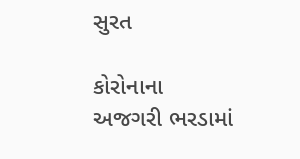સુરત

કોરોનાના
અજગરી ભરડામાં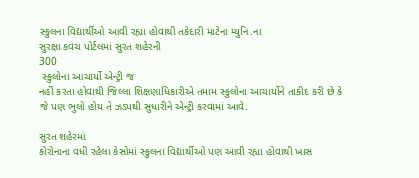સ્કુલના વિદ્યાર્થીઓ આવી રહ્યા હોવાથી તકેદારી માટેના મ્યુનિ.ના
સુરક્ષા કવચ પોર્ટલમાં સુરત શહેરની
300
 સ્કુલોના આચાર્યો એન્ટ્રી જ
નહીં કરતા હોવાથી જિલ્લા શિક્ષણાધિકારીએ તમામ સ્કુલોના આચાર્યોને તાકીદ કરી છે કે
જે પણ ભુલો હોય તે ઝડપથી સુધારીને એન્ટ્રી કરવામાં આવે.

સુરત શહેરમાં
કોરોનાના વધી રહેલા કેસોમાં સ્કુલના વિદ્યાર્થીઓ પણ આવી રહ્યા હોવાથી ખાસ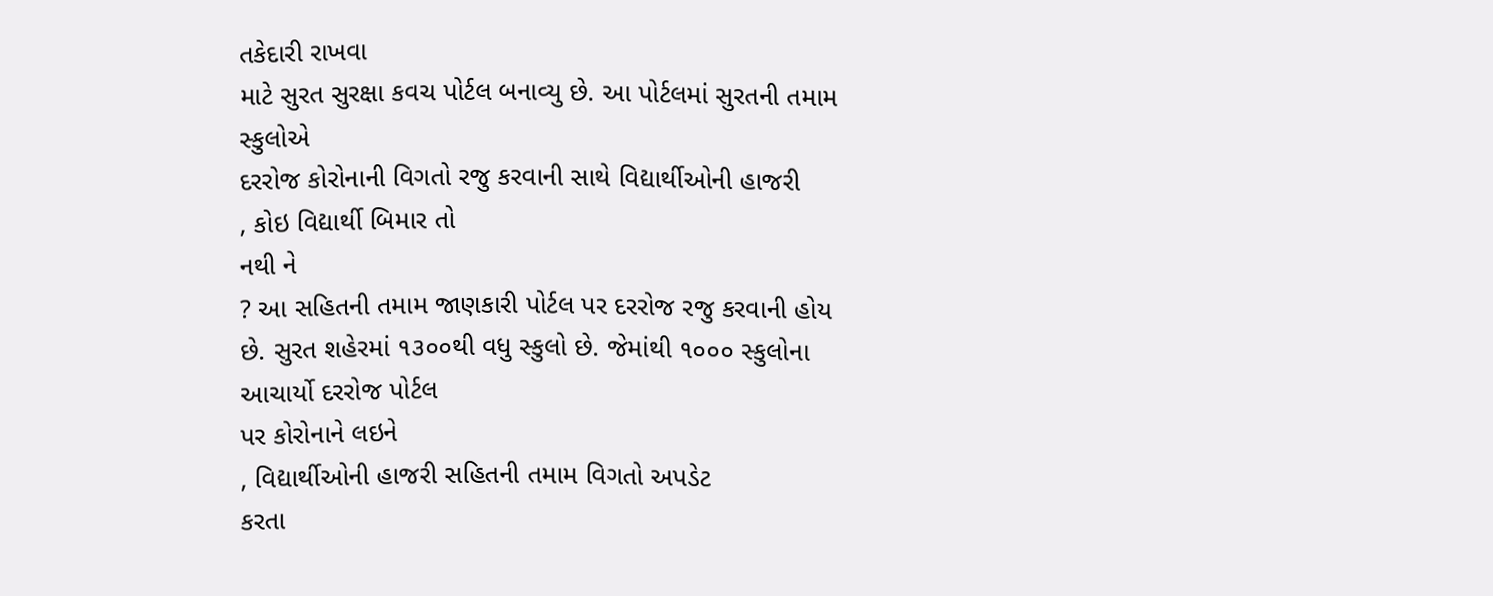તકેદારી રાખવા
માટે સુરત સુરક્ષા કવચ પોર્ટલ બનાવ્યુ છે. આ પોર્ટલમાં સુરતની તમામ સ્કુલોએ
દરરોજ કોરોનાની વિગતો રજુ કરવાની સાથે વિદ્યાર્થીઓની હાજરી
, કોઇ વિદ્યાર્થી બિમાર તો
નથી ને
? આ સહિતની તમામ જાણકારી પોર્ટલ પર દરરોજ રજુ કરવાની હોય
છે. સુરત શહેરમાં ૧૩૦૦થી વધુ સ્કુલો છે. જેમાંથી ૧૦૦૦ સ્કુલોના આચાર્યો દરરોજ પોર્ટલ
પર કોરોનાને લઇને
, વિદ્યાર્થીઓની હાજરી સહિતની તમામ વિગતો અપડેટ
કરતા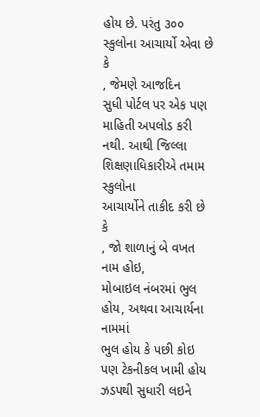હોય છે. પરંતુ ૩૦૦ સ્કુલોના આચાર્યો એવા છે કે
, જેમણે આજદિન
સુધી પોર્ટલ પર એક પણ માહિતી અપલોડ કરી નથી. આથી જિલ્લા શિક્ષણાધિકારીએ તમામ સ્કુલોના
આચાર્યોને તાકીદ કરી છે કે
, જો શાળાનું બે વખત નામ હોઇ,
મોબાઇલ નંબરમાં ભુલ હોય, અથવા આચાર્યના નામમાં
ભુલ હોય કે પછી કોઇ પણ ટેકનીકલ ખામી હોય ઝડપથી સુધારી લઇને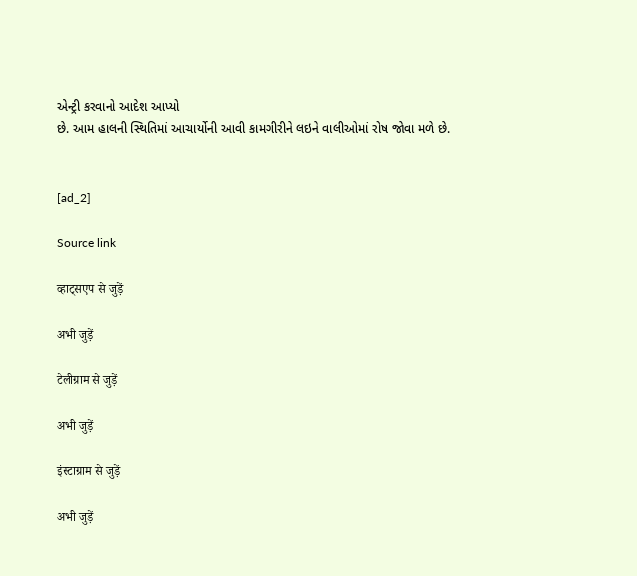એન્ટ્રી કરવાનો આદેશ આપ્યો
છે. આમ હાલની સ્થિતિમાં આચાર્યોની આવી કામગીરીને લઇને વાલીઓમાં રોષ જોવા મળે છે.


[ad_2]

Source link

व्हाट्सएप से जुड़ें

अभी जुड़ें

टेलीग्राम से जुड़ें

अभी जुड़ें

इंस्टाग्राम से जुड़ें

अभी जुड़ें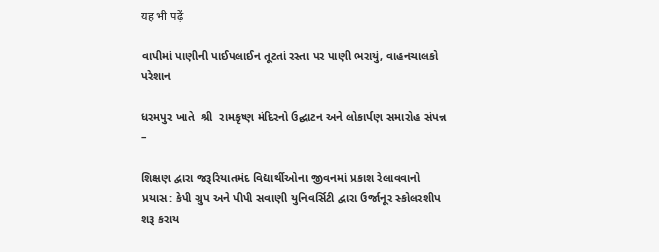यह भी पढ़ें

વાપીમાં પાણીની પાઈપલાઈન તૂટતાં રસ્તા પર પાણી ભરાયું, વાહનચાલકો પરેશાન

ધરમપુર ખાતે  શ્રી  રામકૃષ્ણ મંદિરનો ઉદ્ઘાટન અને લોકાર્પણ સમારોહ સંપન્ન –

શિક્ષણ દ્વારા જરૂરિયાતમંદ વિદ્યાર્થીઓના જીવનમાં પ્રકાશ રેલાવવાનો પ્રયાસ: કેપી ગ્રુપ અને પીપી સવાણી યુનિવર્સિટી દ્વારા ઉર્જાનૂર સ્કોલરશીપ શરૂ કરાય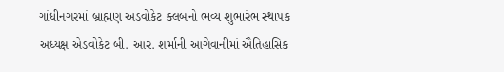ગાંધીનગરમાં બ્રાહ્મણ અડવોકેટ ક્લબનો ભવ્ય શુભારંભ સ્થાપક અધ્યક્ષ એડવોકેટ બી. આર. શર્માની આગેવાનીમાં ઐતિહાસિક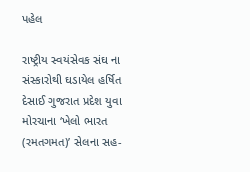પહેલ

રાષ્ટ્રીય સ્વયંસેવક સંઘ ના સંસ્કારોથી ઘડાયેલ હર્ષિત દેસાઈ ગુજરાત પ્રદેશ યુવા મોરચાના ‘ખેલો ભારત (રમતગમત)’ સેલના સહ-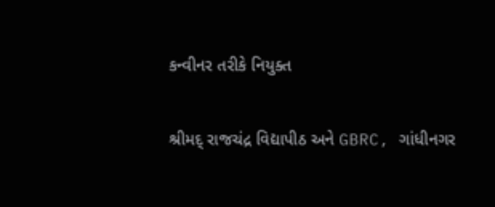કન્વીનર તરીકે નિયુક્ત

શ્રીમદ્ રાજચંદ્ર વિદ્યાપીઠ અને GBRC, ગાંધીનગર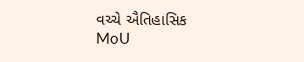વચ્ચે ઐતિહાસિક MoU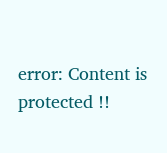error: Content is protected !!